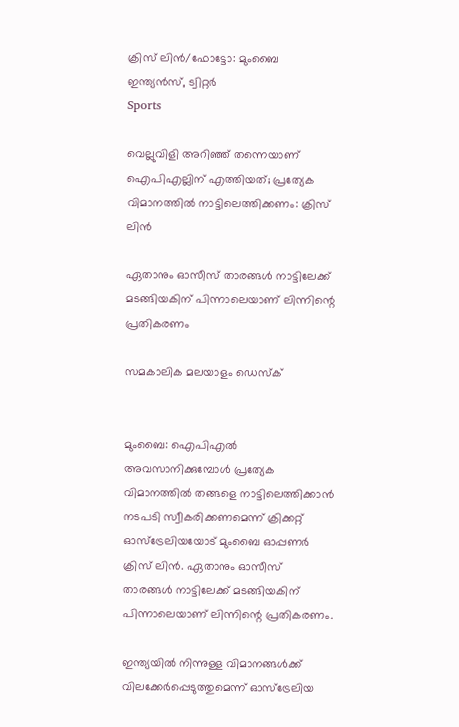ക്രിസ് ലിന്‍/ഫോട്ടോ: മുംബൈ ഇന്ത്യന്‍സ്, ട്വിറ്റര്‍
Sports

വെല്ലുവിളി അറിഞ്ഞ് തന്നെയാണ് ഐപിഎല്ലിന് എത്തിയത്; പ്രത്യേക വിമാനത്തില്‍ നാട്ടിലെത്തിക്കണം: ക്രിസ് ലിന്‍

ഏതാനും ഓസീസ് താരങ്ങള്‍ നാട്ടിലേക്ക് മടങ്ങിയകിന് പിന്നാലെയാണ് ലിന്നിന്റെ പ്രതികരണം

സമകാലിക മലയാളം ഡെസ്ക്


മുംബൈ: ഐപിഎല്‍ അവസാനിക്കുമ്പോള്‍ പ്രത്യേക വിമാനത്തില്‍ തങ്ങളെ നാട്ടിലെത്തിക്കാന്‍ നടപടി സ്വീകരിക്കണമെന്ന് ക്രിക്കറ്റ് ഓസ്‌ട്രേലിയയോട് മുംബൈ ഓപ്പണര്‍ ക്രിസ് ലിന്‍. ഏതാനും ഓസീസ് താരങ്ങള്‍ നാട്ടിലേക്ക് മടങ്ങിയകിന് പിന്നാലെയാണ് ലിന്നിന്റെ പ്രതികരണം.

ഇന്ത്യയില്‍ നിന്നുള്ള വിമാനങ്ങള്‍ക്ക് വിലക്കേര്‍പ്പെടുത്തുമെന്ന് ഓസ്‌ട്രേലിയ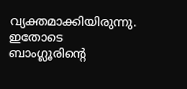വ്യക്തമാക്കിയിരുന്നു. ഇതോടെ ബാംഗ്ലൂരിന്റെ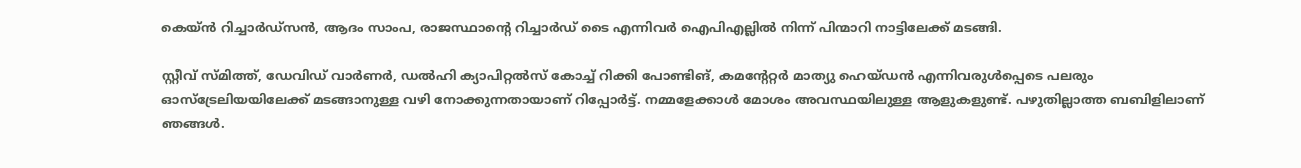കെയ്ന്‍ റിച്ചാര്‍ഡ്‌സന്‍, ആദം സാംപ, രാജസ്ഥാന്റെ റിച്ചാര്‍ഡ് ടൈ എന്നിവര്‍ ഐപിഎല്ലില്‍ നിന്ന് പിന്മാറി നാട്ടിലേക്ക് മടങ്ങി.

സ്റ്റീവ് സ്മിത്ത്, ഡേവിഡ് വാര്‍ണര്‍, ഡല്‍ഹി ക്യാപിറ്റല്‍സ് കോച്ച് റിക്കി പോണ്ടിങ്, കമന്റേറ്റര്‍ മാത്യു ഹെയ്ഡന്‍ എന്നിവരുള്‍പ്പെടെ പലരും ഓസ്‌ട്രേലിയയിലേക്ക് മടങ്ങാനുള്ള വഴി നോക്കുന്നതായാണ് റിപ്പോര്‍ട്ട്. നമ്മളേക്കാള്‍ മോശം അവസ്ഥയിലുള്ള ആളുകളുണ്ട്. പഴുതില്ലാത്ത ബബിളിലാണ് ഞങ്ങള്‍.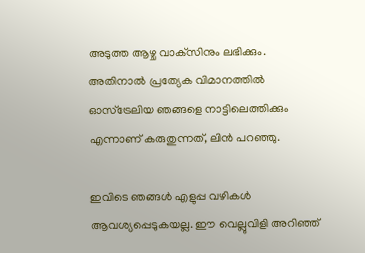അടുത്ത ആഴ്ച വാക്‌സിനും ലഭിക്കും. അതിനാല്‍ പ്രത്യേക വിമാനത്തില്‍ ഓസ്‌ട്രേലിയ ഞങ്ങളെ നാട്ടിലെത്തിക്കും എന്നാണ് കരുതുന്നത്, ലിന്‍ പറഞ്ഞു.

ഇവിടെ ഞങ്ങള്‍ എളുപ്പ വഴികള്‍ ആവശ്യപ്പെടുകയല്ല. ഈ വെല്ലുവിളി അറിഞ്ഞ്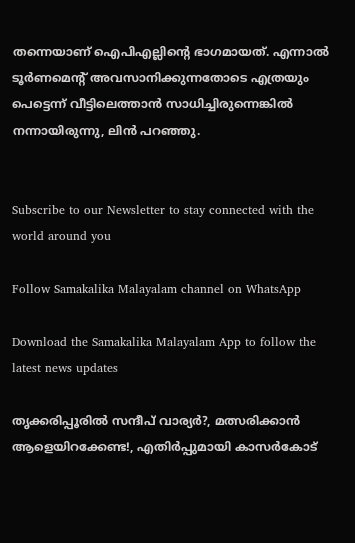തന്നെയാണ് ഐപിഎല്ലിന്റെ ഭാഗമായത്. എന്നാല്‍ ടൂര്‍ണമെന്റ് അവസാനിക്കുന്നതോടെ എത്രയും പെട്ടെന്ന് വീട്ടിലെത്താന്‍ സാധിച്ചിരുന്നെങ്കില്‍ നന്നായിരുന്നു, ലിന്‍ പറഞ്ഞു.


Subscribe to our Newsletter to stay connected with the world around you

Follow Samakalika Malayalam channel on WhatsApp

Download the Samakalika Malayalam App to follow the latest news updates

തൃക്കരിപ്പൂരില്‍ സന്ദീപ് വാര്യര്‍?, മത്സരിക്കാന്‍ ആളെയിറക്കേണ്ട!, എതിര്‍പ്പുമായി കാസര്‍കോട്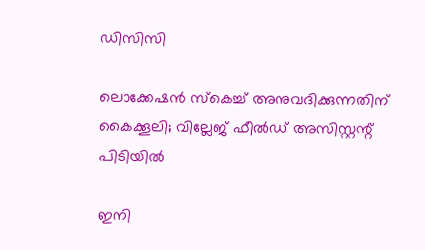ഡിസിസി

ലൊക്കേഷന്‍ സ്‌കെച്ച് അനുവദിക്കുന്നതിന് കൈക്കൂലി; വില്ലേജ് ഫീല്‍ഡ് അസിസ്റ്റന്റ് പിടിയില്‍

ഇനി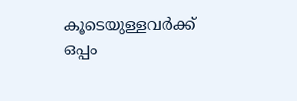കൂടെയുള്ളവര്‍ക്ക് ഒപ്പം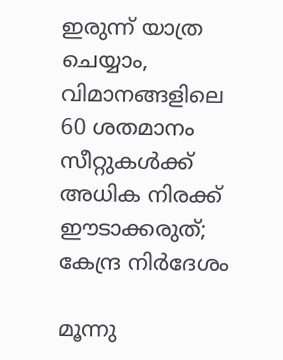ഇരുന്ന് യാത്ര ചെയ്യാം, വിമാനങ്ങളിലെ 60 ശതമാനം സീറ്റുകള്‍ക്ക് അധിക നിരക്ക് ഈടാക്കരുത്; കേന്ദ്ര നിര്‍ദേശം

മൂന്നു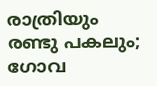രാത്രിയും രണ്ടു പകലും; ഗോവ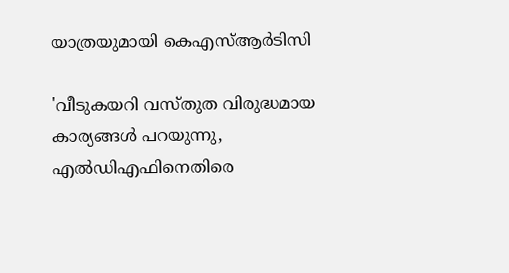യാത്രയുമായി കെഎസ്ആര്‍ടിസി

'വീടുകയറി വസ്തുത വിരുദ്ധമായ കാര്യങ്ങള്‍ പറയുന്നു, എല്‍ഡിഎഫിനെതിരെ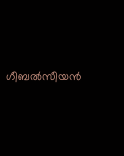ഗീബല്‍സീയന്‍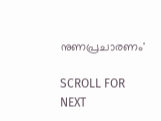നുണപ്രചാരണം'

SCROLL FOR NEXT